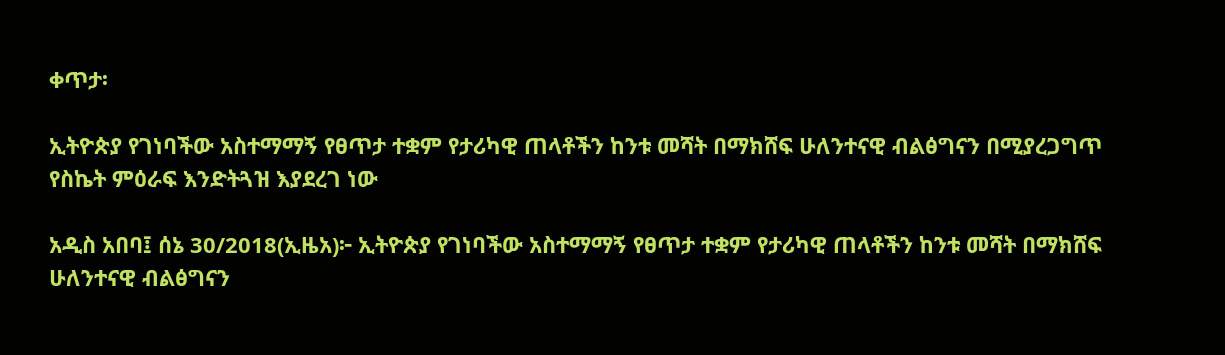ቀጥታ፡

ኢትዮጵያ የገነባችው አስተማማኝ የፀጥታ ተቋም የታሪካዊ ጠላቶችን ከንቱ መሻት በማክሸፍ ሁለንተናዊ ብልፅግናን በሚያረጋግጥ የስኬት ምዕራፍ እንድትጓዝ እያደረገ ነው

አዲስ አበባ፤ ሰኔ 30/2018(ኢዜአ)፦ ኢትዮጵያ የገነባችው አስተማማኝ የፀጥታ ተቋም የታሪካዊ ጠላቶችን ከንቱ መሻት በማክሸፍ ሁለንተናዊ ብልፅግናን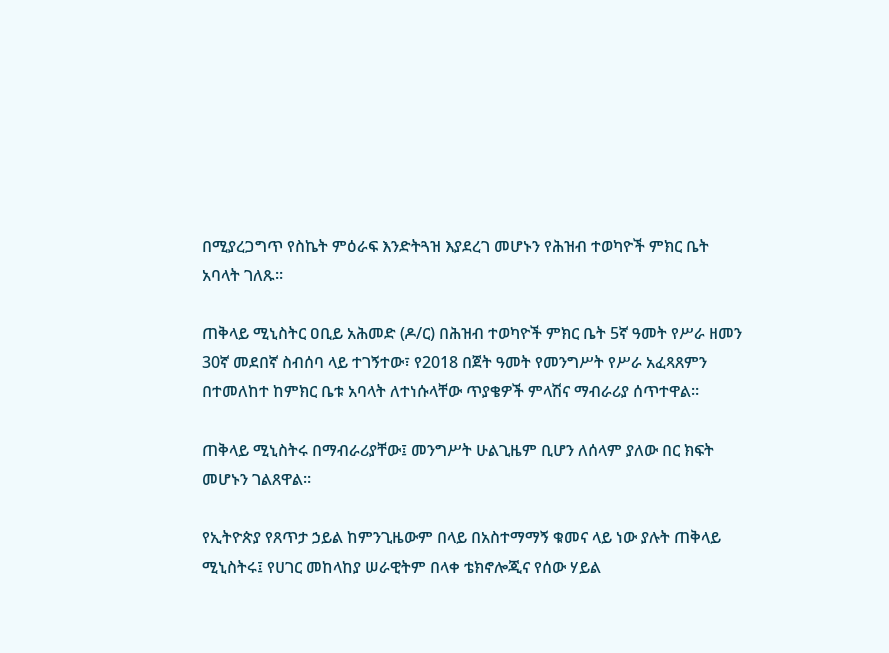በሚያረጋግጥ የስኬት ምዕራፍ እንድትጓዝ እያደረገ መሆኑን የሕዝብ ተወካዮች ምክር ቤት አባላት ገለጹ።

ጠቅላይ ሚኒስትር ዐቢይ አሕመድ (ዶ/ር) በሕዝብ ተወካዮች ምክር ቤት 5ኛ ዓመት የሥራ ዘመን 30ኛ መደበኛ ስብሰባ ላይ ተገኝተው፣ የ2018 በጀት ዓመት የመንግሥት የሥራ አፈጻጸምን በተመለከተ ከምክር ቤቱ አባላት ለተነሱላቸው ጥያቄዎች ምላሽና ማብራሪያ ሰጥተዋል።

ጠቅላይ ሚኒስትሩ በማብራሪያቸው፤ መንግሥት ሁልጊዜም ቢሆን ለሰላም ያለው በር ክፍት መሆኑን ገልጸዋል።

የኢትዮጵያ የጸጥታ ኃይል ከምንጊዜውም በላይ በአስተማማኝ ቁመና ላይ ነው ያሉት ጠቅላይ ሚኒስትሩ፤ የሀገር መከላከያ ሠራዊትም በላቀ ቴክኖሎጂና የሰው ሃይል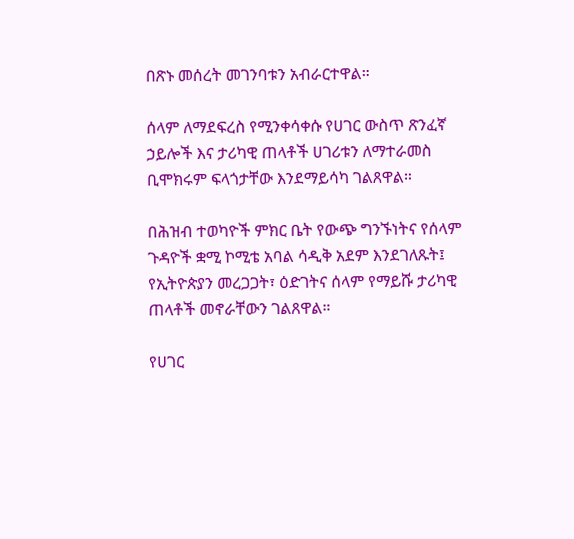በጽኑ መሰረት መገንባቱን አብራርተዋል።

ሰላም ለማደፍረስ የሚንቀሳቀሱ የሀገር ውስጥ ጽንፈኛ ኃይሎች እና ታሪካዊ ጠላቶች ሀገሪቱን ለማተራመስ ቢሞክሩም ፍላጎታቸው እንደማይሳካ ገልጸዋል።

በሕዝብ ተወካዮች ምክር ቤት የውጭ ግንኙነትና የሰላም ጉዳዮች ቋሚ ኮሚቴ አባል ሳዲቅ አደም እንደገለጹት፤ የኢትዮጵያን መረጋጋት፣ ዕድገትና ሰላም የማይሹ ታሪካዊ ጠላቶች መኖራቸውን ገልጸዋል።

የሀገር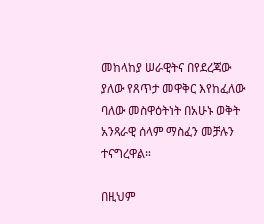መከላከያ ሠራዊትና በየደረጃው ያለው የጸጥታ መዋቅር እየከፈለው ባለው መስዋዕትነት በአሁኑ ወቅት አንጻራዊ ሰላም ማስፈን መቻሉን ተናግረዋል።

በዚህም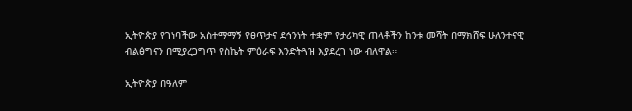ኢትዮጵያ የገነባችው አስተማማኝ የፀጥታና ደኅንነት ተቋም የታሪካዊ ጠላቶችን ከንቱ መሻት በማክሸፍ ሁለንተናዊ ብልፅግናን በሚያረጋግጥ የስኬት ምዕራፍ እንድትጓዝ እያደረገ ነው ብለዋል።

ኢትዮጵያ በዓለም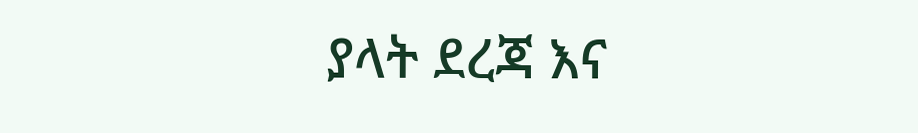ያላት ደረጃ እና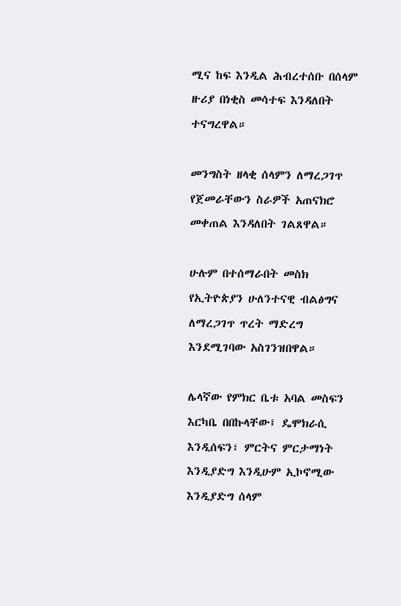ሚና ከፍ እንዲል ሕብረተሰቡ በሰላም ዙሪያ በነቂስ መሳተፍ እንዳለበት ተናግረዋል።

መንግስት ዘላቂ ሰላምን ለማረጋገጥ የጀመራቸውን ስራዎች አጠናክሮ መቀጠል እንዳለበት ገልጸዋል።

ሁሉም በተሰማራበት መስክ የኢትዮጵያን ሁለንተናዊ ብልፅግና ለማረጋገጥ ጥረት ማድረግ እንደሚገባው አስገንዝበዋል።

ሌላኛው የምክር ቤቱ አባል መስፍን እርካቤ በበኩላቸው፤ ዴሞክራሲ እንዲሰፍን፣ ምርትና ምርታማነት እንዲያድግ እንዲሁም ኢኮኖሚው እንዲያድግ ሰላም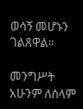ወሳኝ መሆኑን ገልጸዋል።

መንግሥት አሁንም ለሰላም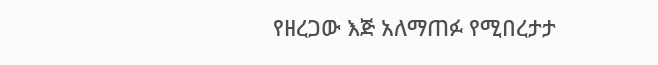የዘረጋው እጅ አለማጠፉ የሚበረታታ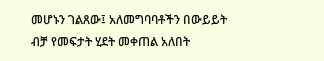መሆኑን ገልጸው፤ አለመግባባቶችን በውይይት ብቻ የመፍታት ሂደት መቀጠል አለበት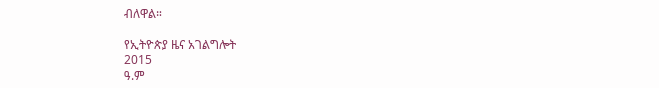ብለዋል።

የኢትዮጵያ ዜና አገልግሎት
2015
ዓ.ም